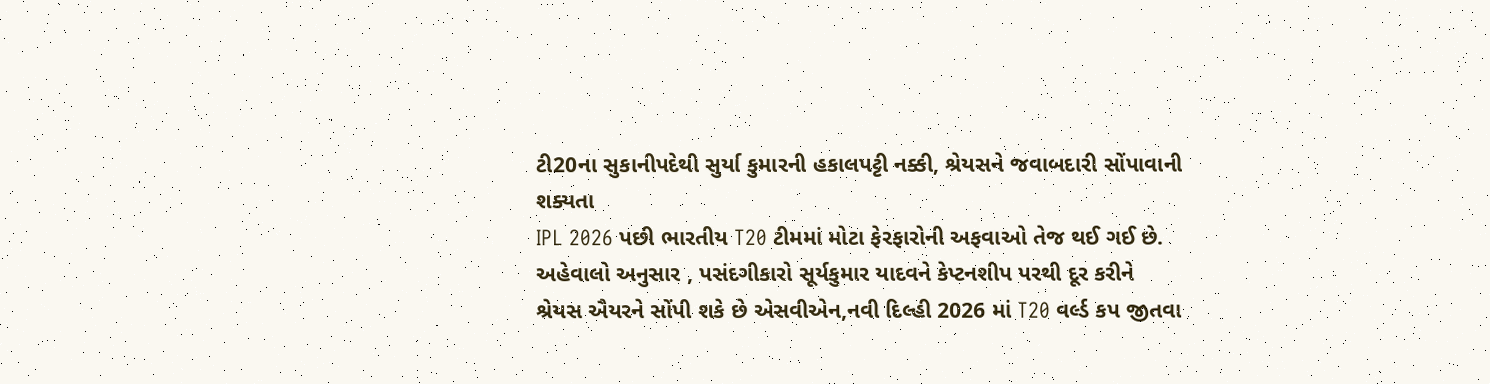ટી20ના સુકાનીપદેથી સુર્યા કુમારની હકાલપટ્ટી નક્કી, શ્રેયસને જવાબદારી સોંપાવાની શક્યતા
IPL 2026 પછી ભારતીય T20 ટીમમાં મોટા ફેરફારોની અફવાઓ તેજ થઈ ગઈ છે. અહેવાલો અનુસાર , પસંદગીકારો સૂર્યકુમાર યાદવને કેપ્ટનશીપ પરથી દૂર કરીને શ્રેયસ ઐયરને સોંપી શકે છે એસવીએન,નવી દિલ્હી 2026 માં T20 વર્લ્ડ કપ જીતવા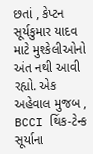છતાં , કેપ્ટન સૂર્યકુમાર યાદવ માટે મુશ્કેલીઓનો અંત નથી આવી રહ્યો. એક અહેવાલ મુજબ , BCCI થિંક-ટેન્ક સૂર્યાના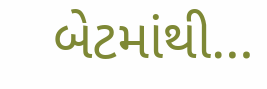બેટમાંથી…